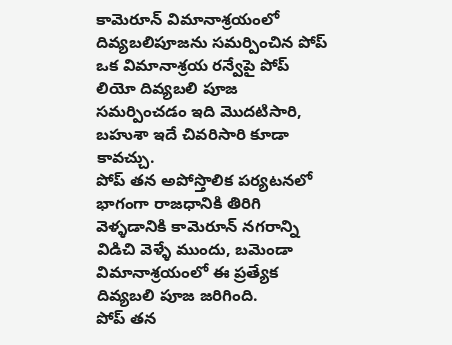కామెరూన్ విమానాశ్రయంలో దివ్యబలిపూజను సమర్పించిన పోప్
ఒక విమానాశ్రయ రన్వేపై పోప్ లియో దివ్యబలి పూజ సమర్పించడం ఇది మొదటిసారి, బహుశా ఇదే చివరిసారి కూడా కావచ్చు.
పోప్ తన అపోస్తొలిక పర్యటనలో భాగంగా రాజధానికి తిరిగి వెళ్ళడానికి కామెరూన్ నగరాన్ని విడిచి వెళ్ళే ముందు, బమెండా విమానాశ్రయంలో ఈ ప్రత్యేక దివ్యబలి పూజ జరిగింది.
పోప్ తన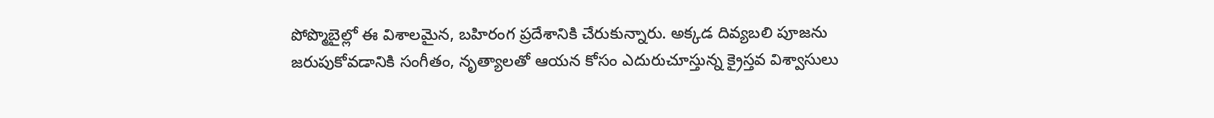పోప్మొబైల్లో ఈ విశాలమైన, బహిరంగ ప్రదేశానికి చేరుకున్నారు. అక్కడ దివ్యబలి పూజను జరుపుకోవడానికి సంగీతం, నృత్యాలతో ఆయన కోసం ఎదురుచూస్తున్న క్రైస్తవ విశ్వాసులు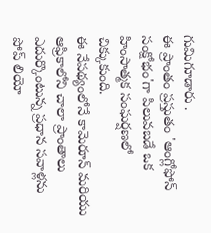గుమిగూడారు .
ఈ ప్రాంతం ప్రస్తుతం 'ఆంగ్లోఫోన్ సంక్షోభం'గా పిలువబడే ఒక హింసాత్మక సంఘర్షణలో చిక్కుకుంది.
ఈ నేపథ్యంలోనే కామెరూన్ మరియు ఆఫ్రికాలోని చాలా ప్రాంతాలు ఎదుర్కొంటున్న ప్రధాన సవాళ్లను పోప్ లియో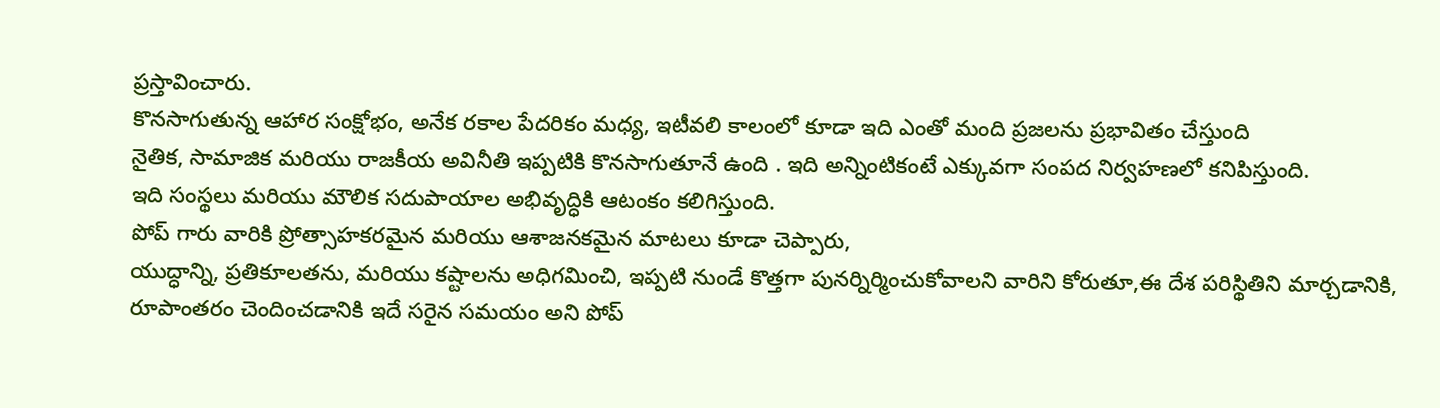ప్రస్తావించారు.
కొనసాగుతున్న ఆహార సంక్షోభం, అనేక రకాల పేదరికం మధ్య, ఇటీవలి కాలంలో కూడా ఇది ఎంతో మంది ప్రజలను ప్రభావితం చేస్తుంది
నైతిక, సామాజిక మరియు రాజకీయ అవినీతి ఇప్పటికి కొనసాగుతూనే ఉంది . ఇది అన్నింటికంటే ఎక్కువగా సంపద నిర్వహణలో కనిపిస్తుంది.
ఇది సంస్థలు మరియు మౌలిక సదుపాయాల అభివృద్ధికి ఆటంకం కలిగిస్తుంది.
పోప్ గారు వారికి ప్రోత్సాహకరమైన మరియు ఆశాజనకమైన మాటలు కూడా చెప్పారు,
యుద్ధాన్ని, ప్రతికూలతను, మరియు కష్టాలను అధిగమించి, ఇప్పటి నుండే కొత్తగా పునర్నిర్మించుకోవాలని వారిని కోరుతూ,ఈ దేశ పరిస్థితిని మార్చడానికి, రూపాంతరం చెందించడానికి ఇదే సరైన సమయం అని పోప్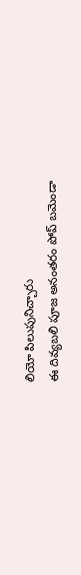లియో పిలుపునిచ్చారు
ఈ దివ్యబలి పూజ అనంతరం పోప్ బమెండా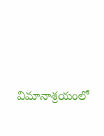విమానాశ్రయంలో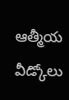ఆత్మీయ వీడ్కోలు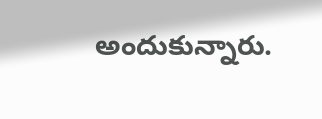అందుకున్నారు.